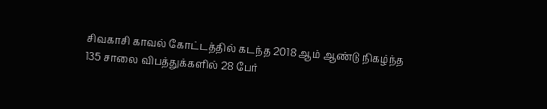சிவகாசி காவல் கோட்டத்தில் கடந்த 2018 ஆம் ஆண்டு நிகழ்ந்த 135 சாலை விபத்துக்களில் 28 பேர்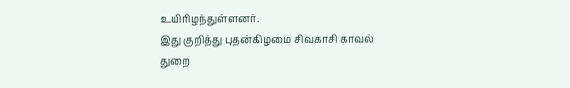உயிரிழந்துள்ளனர்.
இது குறித்து புதன்கிழமை சிவகாசி காவல் துறை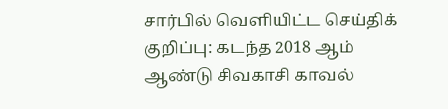சார்பில் வெளியிட்ட செய்திக் குறிப்பு: கடந்த 2018 ஆம் ஆண்டு சிவகாசி காவல்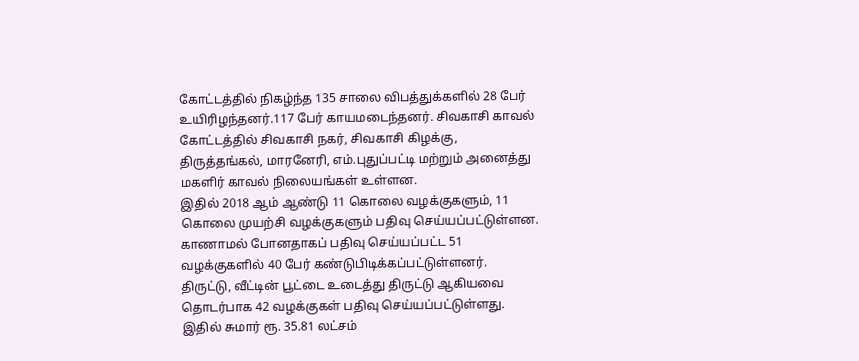கோட்டத்தில் நிகழ்ந்த 135 சாலை விபத்துக்களில் 28 பேர் உயிரிழந்தனர்.117 பேர் காயமடைந்தனர். சிவகாசி காவல் கோட்டத்தில் சிவகாசி நகர், சிவகாசி கிழக்கு, திருத்தங்கல், மாரனேரி, எம்.புதுப்பட்டி மற்றும் அனைத்து மகளிர் காவல் நிலையங்கள் உள்ளன.
இதில் 2018 ஆம் ஆண்டு 11 கொலை வழக்குகளும், 11 கொலை முயற்சி வழக்குகளும் பதிவு செய்யப்பட்டுள்ளன. காணாமல் போனதாகப் பதிவு செய்யப்பட்ட 51 வழக்குகளில் 40 பேர் கண்டுபிடிக்கப்பட்டுள்ளனர்.
திருட்டு, வீட்டின் பூட்டை உடைத்து திருட்டு ஆகியவை தொடர்பாக 42 வழக்குகள் பதிவு செய்யப்பட்டுள்ளது. இதில் சுமார் ரூ. 35.81 லட்சம்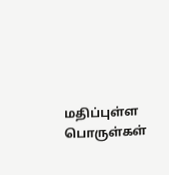மதிப்புள்ள பொருள்கள்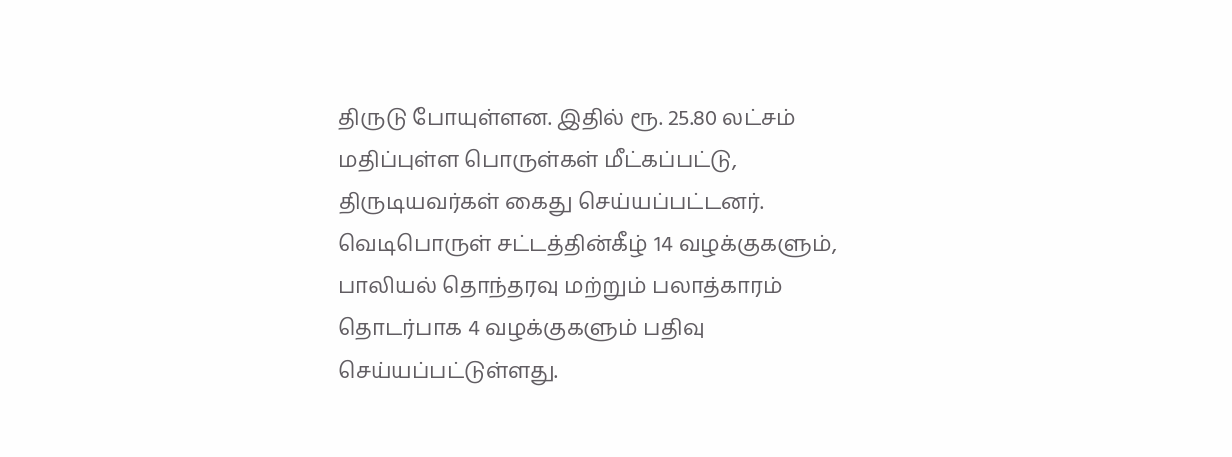திருடு போயுள்ளன. இதில் ரூ. 25.80 லட்சம் மதிப்புள்ள பொருள்கள் மீட்கப்பட்டு, திருடியவர்கள் கைது செய்யப்பட்டனர். வெடிபொருள் சட்டத்தின்கீழ் 14 வழக்குகளும், பாலியல் தொந்தரவு மற்றும் பலாத்காரம் தொடர்பாக 4 வழக்குகளும் பதிவு செய்யப்பட்டுள்ளது.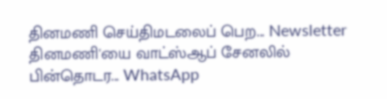தினமணி செய்திமடலைப் பெற... Newsletter
தினமணி'யை வாட்ஸ்ஆப் சேனலில் பின்தொடர... WhatsApp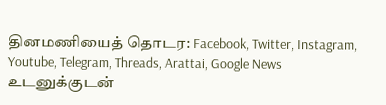தினமணியைத் தொடர: Facebook, Twitter, Instagram, Youtube, Telegram, Threads, Arattai, Google News
உடனுக்குடன்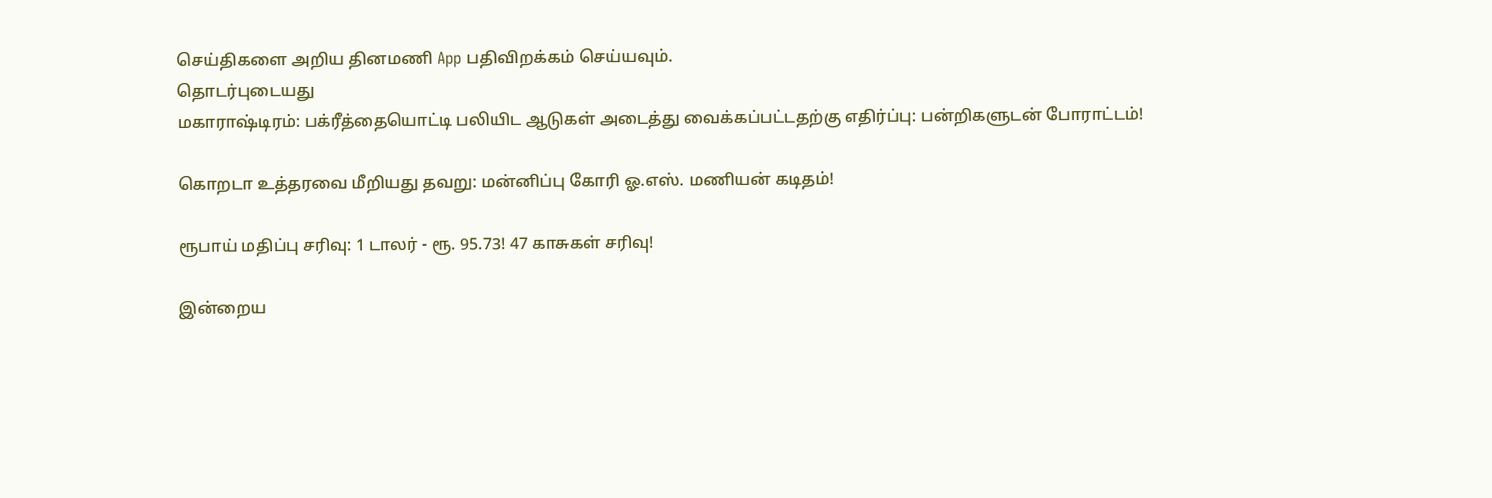செய்திகளை அறிய தினமணி App பதிவிறக்கம் செய்யவும்.
தொடர்புடையது
மகாராஷ்டிரம்: பக்ரீத்தையொட்டி பலியிட ஆடுகள் அடைத்து வைக்கப்பட்டதற்கு எதிர்ப்பு: பன்றிகளுடன் போராட்டம்!

கொறடா உத்தரவை மீறியது தவறு: மன்னிப்பு கோரி ஓ.எஸ். மணியன் கடிதம்!

ரூபாய் மதிப்பு சரிவு: 1 டாலர் - ரூ. 95.73! 47 காசுகள் சரிவு!

இன்றைய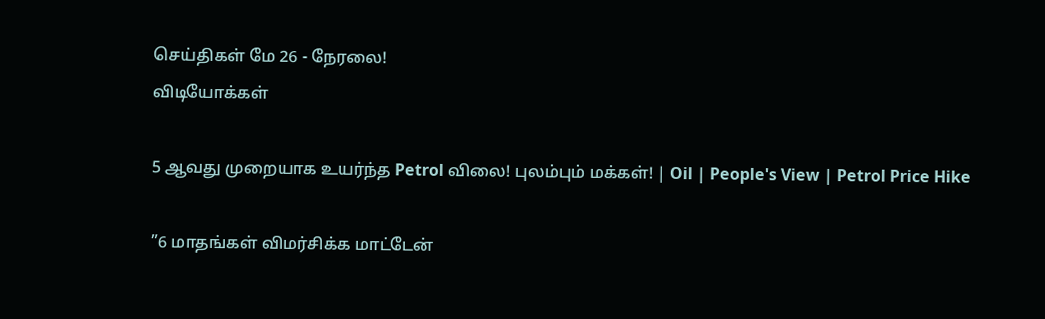செய்திகள் மே 26 - நேரலை!
விடியோக்கள்

5 ஆவது முறையாக உயர்ந்த Petrol விலை! புலம்பும் மக்கள்! | Oil | People's View | Petrol Price Hike

”6 மாதங்கள் விமர்சிக்க மாட்டேன்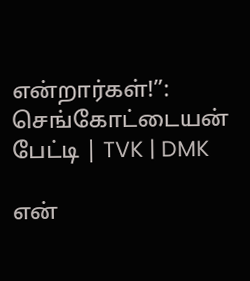என்றார்கள்!”: செங்கோட்டையன் பேட்டி | TVK | DMK

என்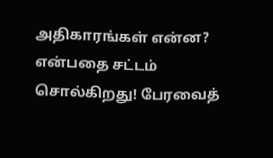அதிகாரங்கள் என்ன? என்பதை சட்டம் சொல்கிறது! பேரவைத்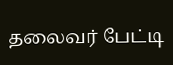தலைவர் பேட்டி